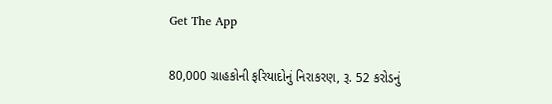Get The App

80,000 ગ્રાહકોની ફરિયાદોનું નિરાકરણ, રૂ. 52 કરોડનું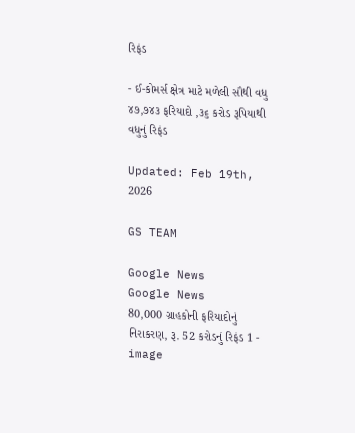રિફંડ

- ઈ-કોમર્સ ક્ષેત્ર માટે મળેલી સૌથી વધુ ૪૭,૭૪૩ ફરિયાદો ,૩૬ કરોડ રૂપિયાથી વધુનું રિફંડ

Updated: Feb 19th, 2026

GS TEAM

Google News
Google News
80,000 ગ્રાહકોની ફરિયાદોનું નિરાકરણ, રૂ. 52 કરોડનું રિફંડ 1 - image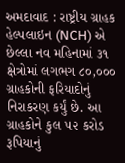અમદાવાદ : રાષ્ટ્રીય ગ્રાહક હેલ્પલાઇન (NCH) એ છેલ્લા નવ મહિનામાં ૩૧ ક્ષેત્રોમાં લગભગ ૮૦,૦૦૦ ગ્રાહકોની ફરિયાદોનું નિરાકરણ કર્યું છે. આ ગ્રાહકોને કુલ ૫૨ કરોડ રૂપિયાનું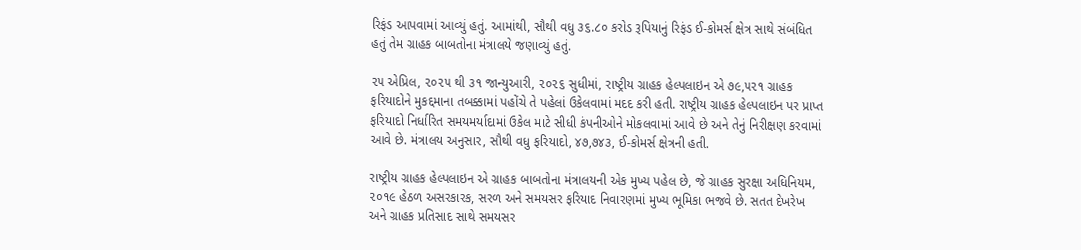રિફંડ આપવામાં આવ્યું હતું. આમાંથી, સૌથી વધુ ૩૬.૮૦ કરોડ રૂપિયાનું રિફંડ ઈ-કોમર્સ ક્ષેત્ર સાથે સંબંધિત હતું તેમ ગ્રાહક બાબતોના મંત્રાલયે જણાવ્યું હતું.

૨૫ એપ્રિલ, ૨૦૨૫ થી ૩૧ જાન્યુઆરી, ૨૦૨૬ સુધીમાં, રાષ્ટ્રીય ગ્રાહક હેલ્પલાઇન એ ૭૯,૫૨૧ ગ્રાહક ફરિયાદોને મુકદ્દમાના તબક્કામાં પહોંચે તે પહેલાં ઉકેલવામાં મદદ કરી હતી. રાષ્ટ્રીય ગ્રાહક હેલ્પલાઇન પર પ્રાપ્ત ફરિયાદો નિર્ધારિત સમયમર્યાદામાં ઉકેલ માટે સીધી કંપનીઓને મોકલવામાં આવે છે અને તેનું નિરીક્ષણ કરવામાં આવે છે. મંત્રાલય અનુસાર, સૌથી વધુ ફરિયાદો, ૪૭,૭૪૩, ઈ-કોમર્સ ક્ષેત્રની હતી.

રાષ્ટ્રીય ગ્રાહક હેલ્પલાઇન એ ગ્રાહક બાબતોના મંત્રાલયની એક મુખ્ય પહેલ છે, જે ગ્રાહક સુરક્ષા અધિનિયમ, ૨૦૧૯ હેઠળ અસરકારક, સરળ અને સમયસર ફરિયાદ નિવારણમાં મુખ્ય ભૂમિકા ભજવે છે. સતત દેખરેખ અને ગ્રાહક પ્રતિસાદ સાથે સમયસર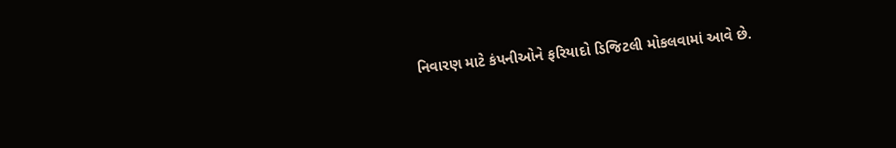નિવારણ માટે કંપનીઓને ફરિયાદો ડિજિટલી મોકલવામાં આવે છે.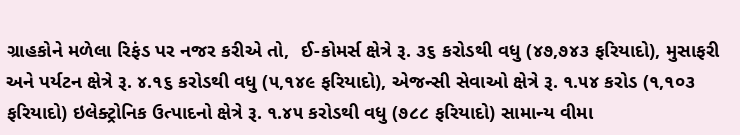ગ્રાહકોને મળેલા રિફંડ પર નજર કરીએ તો,  ઈ-કોમર્સ ક્ષેત્રે રૂ. ૩૬ કરોડથી વધુ (૪૭,૭૪૩ ફરિયાદો), મુસાફરી અને પર્યટન ક્ષેત્રે રૂ. ૪.૧૬ કરોડથી વધુ (૫,૧૪૯ ફરિયાદો), એજન્સી સેવાઓ ક્ષેત્રે રૂ. ૧.૫૪ કરોડ (૧,૧૦૩ ફરિયાદો) ઇલેક્ટ્રોનિક ઉત્પાદનો ક્ષેત્રે રૂ. ૧.૪૫ કરોડથી વધુ (૭૮૮ ફરિયાદો) સામાન્ય વીમા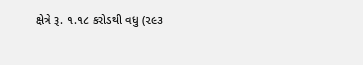ક્ષેત્રે રૂ. ૧.૧૮ કરોડથી વધુ (૨૯૩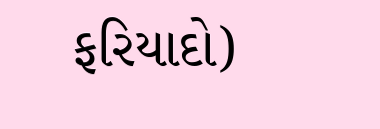ફરિયાદો)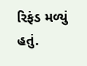રિફંડ મળ્યું હતું.